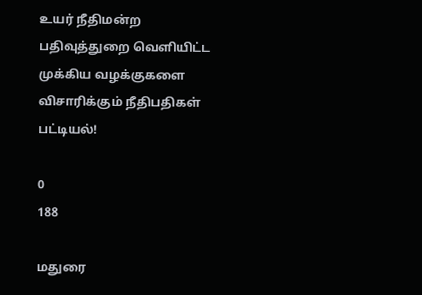உயர் நீதிமன்ற பதிவுத்துறை வெளியிட்ட முக்கிய வழக்குகளை விசாரிக்கும் நீதிபதிகள் பட்டியல்!

0
188

மதுரை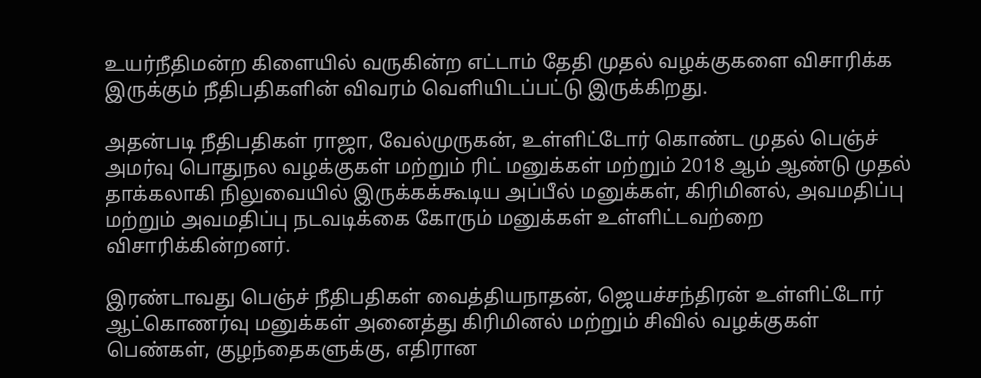உயர்நீதிமன்ற கிளையில் வருகின்ற எட்டாம் தேதி முதல் வழக்குகளை விசாரிக்க இருக்கும் நீதிபதிகளின் விவரம் வெளியிடப்பட்டு இருக்கிறது.

அதன்படி நீதிபதிகள் ராஜா, வேல்முருகன், உள்ளிட்டோர் கொண்ட முதல் பெஞ்ச் அமர்வு பொதுநல வழக்குகள் மற்றும் ரிட் மனுக்கள் மற்றும் 2018 ஆம் ஆண்டு முதல் தாக்கலாகி நிலுவையில் இருக்கக்கூடிய அப்பீல் மனுக்கள், கிரிமினல், அவமதிப்பு மற்றும் அவமதிப்பு நடவடிக்கை கோரும் மனுக்கள் உள்ளிட்டவற்றை விசாரிக்கின்றனர்.

இரண்டாவது பெஞ்ச் நீதிபதிகள் வைத்தியநாதன், ஜெயச்சந்திரன் உள்ளிட்டோர் ஆட்கொணர்வு மனுக்கள் அனைத்து கிரிமினல் மற்றும் சிவில் வழக்குகள் பெண்கள், குழந்தைகளுக்கு, எதிரான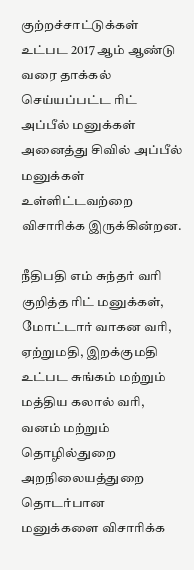குற்றச்சாட்டுக்கள் உட்பட 2017 ஆம் ஆண்டு வரை தாக்கல் செய்யப்பட்ட ரிட் அப்பீல் மனுக்கள் அனைத்து சிவில் அப்பீல் மனுக்கள் உள்ளிட்டவற்றை விசாரிக்க இருக்கின்றன.

நீதிபதி எம் சுந்தர் வரி குறித்த ரிட் மனுக்கள், மோட்டார் வாகன வரி, ஏற்றுமதி, இறக்குமதி உட்பட சுங்கம் மற்றும் மத்திய கலால் வரி, வனம் மற்றும் தொழில்துறை அறநிலையத்துறை தொடர்பான மனுக்களை விசாரிக்க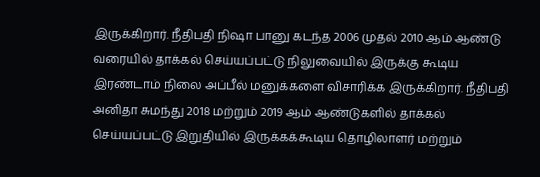இருக்கிறார். நீதிபதி நிஷா பானு கடந்த 2006 முதல் 2010 ஆம் ஆண்டு வரையில் தாக்கல் செய்யப்பட்டு நிலுவையில் இருக்கு கூடிய இரண்டாம் நிலை அப்பீல் மனுக்களை விசாரிக்க இருக்கிறார். நீதிபதி அனிதா சுமந்து 2018 மற்றும் 2019 ஆம் ஆண்டுகளில் தாக்கல் செய்யப்பட்டு இறுதியில் இருக்கக்கூடிய தொழிலாளர் மற்றும்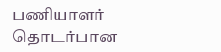பணியாளர் தொடர்பான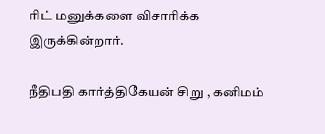ரிட் மனுக்களை விசாரிக்க இருக்கின்றார்.

நீதிபதி கார்த்திகேயன் சிறு , கனிமம்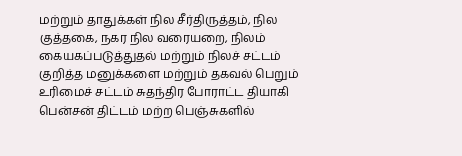மற்றும் தாதுக்கள் நில சீர்திருத்தம், நில குத்தகை, நகர நில வரையறை, நிலம் கையகப்படுத்துதல் மற்றும் நிலச் சட்டம் குறித்த மனுக்களை மற்றும் தகவல் பெறும் உரிமைச் சட்டம் சுதந்திர போராட்ட தியாகி பென்சன் திட்டம் மற்ற பெஞ்சுகளில்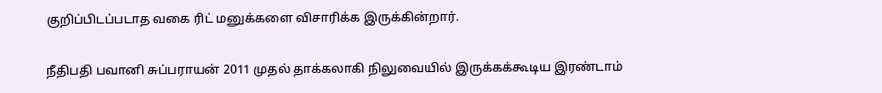குறிப்பிடப்படாத வகை ரிட் மனுக்களை விசாரிக்க இருக்கின்றார்.

நீதிபதி பவானி சுப்பராயன் 2011 முதல் தாக்கலாகி நிலுவையில் இருக்கக்கூடிய இரண்டாம்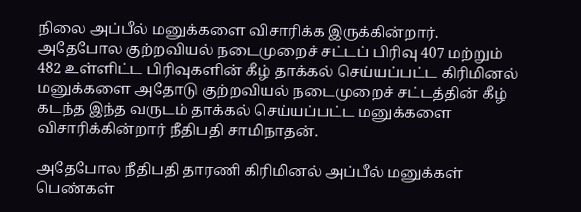நிலை அப்பீல் மனுக்களை விசாரிக்க இருக்கின்றார். அதேபோல குற்றவியல் நடைமுறைச் சட்டப் பிரிவு 407 மற்றும் 482 உள்ளிட்ட பிரிவுகளின் கீழ் தாக்கல் செய்யப்பட்ட கிரிமினல் மனுக்களை அதோடு குற்றவியல் நடைமுறைச் சட்டத்தின் கீழ் கடந்த இந்த வருடம் தாக்கல் செய்யப்பட்ட மனுக்களை விசாரிக்கின்றார் நீதிபதி சாமிநாதன்.

அதேபோல நீதிபதி தாரணி கிரிமினல் அப்பீல் மனுக்கள் பெண்கள்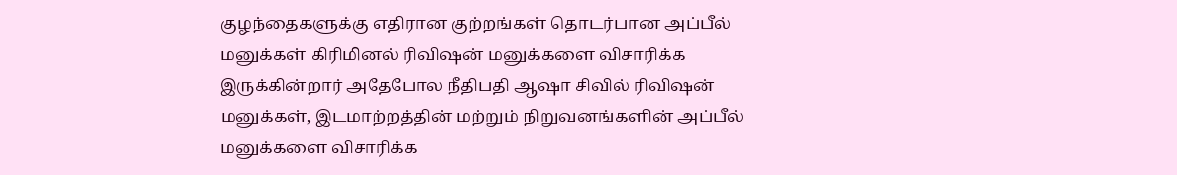குழந்தைகளுக்கு எதிரான குற்றங்கள் தொடர்பான அப்பீல் மனுக்கள் கிரிமினல் ரிவிஷன் மனுக்களை விசாரிக்க இருக்கின்றார் அதேபோல நீதிபதி ஆஷா சிவில் ரிவிஷன் மனுக்கள், இடமாற்றத்தின் மற்றும் நிறுவனங்களின் அப்பீல் மனுக்களை விசாரிக்க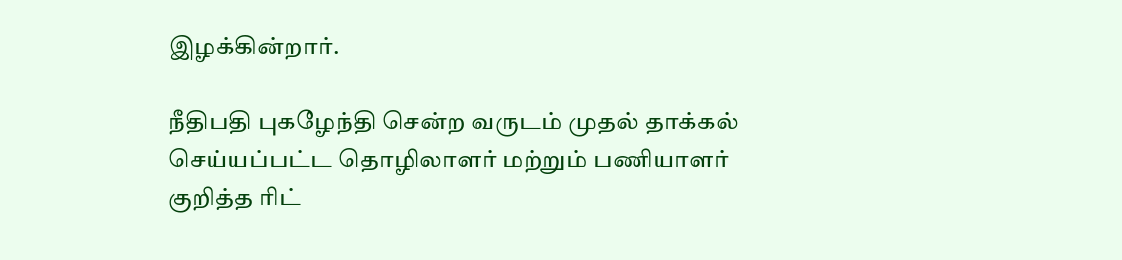இழக்கின்றார்.

நீதிபதி புகழேந்தி சென்ற வருடம் முதல் தாக்கல் செய்யப்பட்ட தொழிலாளர் மற்றும் பணியாளர் குறித்த ரிட்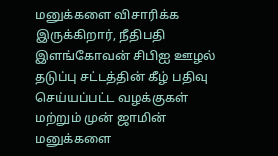மனுக்களை விசாரிக்க இருக்கிறார், நீதிபதி இளங்கோவன் சிபிஐ ஊழல் தடுப்பு சட்டத்தின் கீழ் பதிவு செய்யப்பட்ட வழக்குகள் மற்றும் முன் ஜாமின் மனுக்களை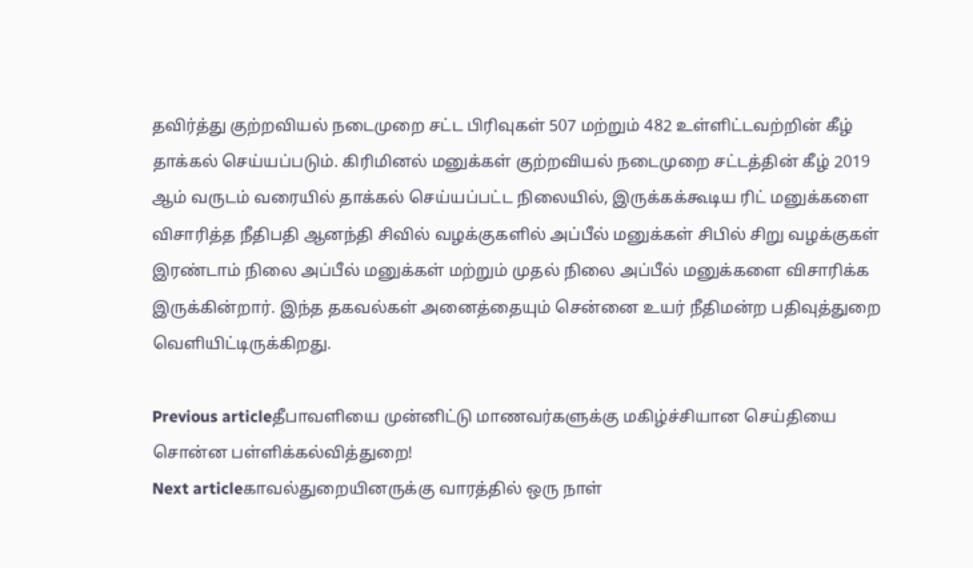தவிர்த்து குற்றவியல் நடைமுறை சட்ட பிரிவுகள் 507 மற்றும் 482 உள்ளிட்டவற்றின் கீழ் தாக்கல் செய்யப்படும். கிரிமினல் மனுக்கள் குற்றவியல் நடைமுறை சட்டத்தின் கீழ் 2019 ஆம் வருடம் வரையில் தாக்கல் செய்யப்பட்ட நிலையில், இருக்கக்கூடிய ரிட் மனுக்களை விசாரித்த நீதிபதி ஆனந்தி சிவில் வழக்குகளில் அப்பீல் மனுக்கள் சிபில் சிறு வழக்குகள் இரண்டாம் நிலை அப்பீல் மனுக்கள் மற்றும் முதல் நிலை அப்பீல் மனுக்களை விசாரிக்க இருக்கின்றார். இந்த தகவல்கள் அனைத்தையும் சென்னை உயர் நீதிமன்ற பதிவுத்துறை வெளியிட்டிருக்கிறது.

Previous articleதீபாவளியை முன்னிட்டு மாணவர்களுக்கு மகிழ்ச்சியான செய்தியை சொன்ன பள்ளிக்கல்வித்துறை!
Next articleகாவல்துறையினருக்கு வாரத்தில் ஒரு நாள்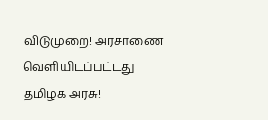விடுமுறை! அரசாணை வெளியிடப்பட்டது தமிழக அரசு!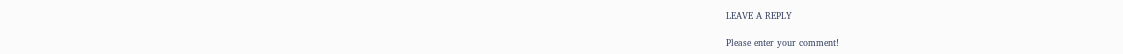LEAVE A REPLY

Please enter your comment!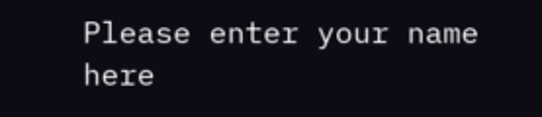Please enter your name here